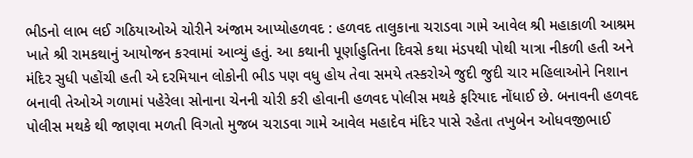ભીડનો લાભ લઈ ગઠિયાઓએ ચોરીને અંજામ આપ્યોહળવદ : હળવદ તાલુકાના ચરાડવા ગામે આવેલ શ્રી મહાકાળી આશ્રમ ખાતે શ્રી રામકથાનું આયોજન કરવામાં આવ્યું હતું. આ કથાની પૂર્ણાહુતિના દિવસે કથા મંડપથી પોથી યાત્રા નીકળી હતી અને મંદિર સુધી પહોંચી હતી એ દરમિયાન લોકોની ભીડ પણ વધુ હોય તેવા સમયે તસ્કરોએ જુદી જુદી ચાર મહિલાઓને નિશાન બનાવી તેઓએ ગળામાં પહેરેલા સોનાના ચેનની ચોરી કરી હોવાની હળવદ પોલીસ મથકે ફરિયાદ નોંધાઈ છે. બનાવની હળવદ પોલીસ મથકે થી જાણવા મળતી વિગતો મુજબ ચરાડવા ગામે આવેલ મહાદેવ મંદિર પાસે રહેતા તખુબેન ઓધવજીભાઈ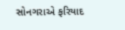સોનગરાએ ફરિયાદ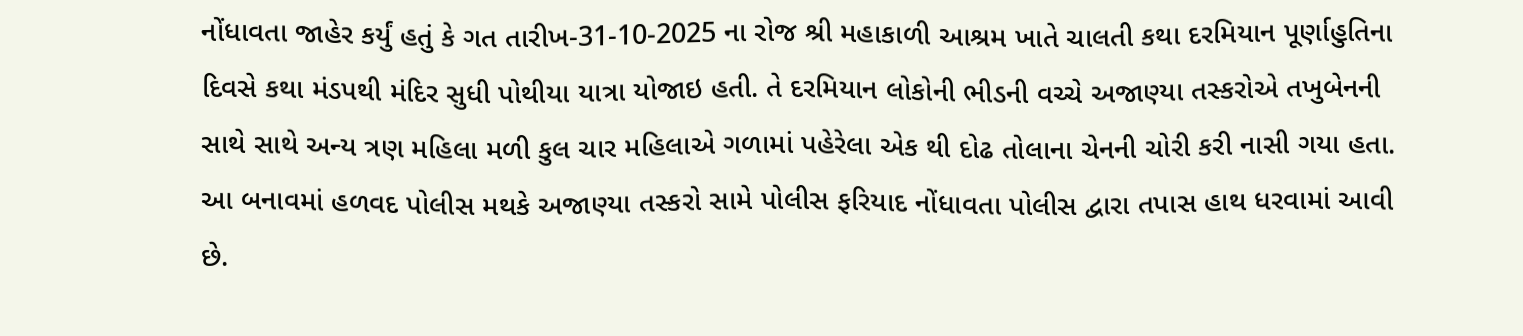નોંધાવતા જાહેર કર્યું હતું કે ગત તારીખ-31-10-2025 ના રોજ શ્રી મહાકાળી આશ્રમ ખાતે ચાલતી કથા દરમિયાન પૂર્ણાહુતિના દિવસે કથા મંડપથી મંદિર સુધી પોથીયા યાત્રા યોજાઇ હતી. તે દરમિયાન લોકોની ભીડની વચ્ચે અજાણ્યા તસ્કરોએ તખુબેનની સાથે સાથે અન્ય ત્રણ મહિલા મળી કુલ ચાર મહિલાએ ગળામાં પહેરેલા એક થી દોઢ તોલાના ચેનની ચોરી કરી નાસી ગયા હતા. આ બનાવમાં હળવદ પોલીસ મથકે અજાણ્યા તસ્કરો સામે પોલીસ ફરિયાદ નોંધાવતા પોલીસ દ્વારા તપાસ હાથ ધરવામાં આવી છે.